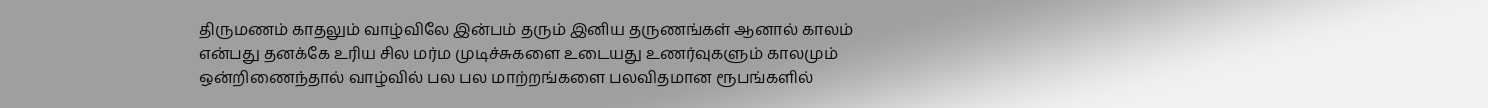திருமணம் காதலும் வாழ்விலே இன்பம் தரும் இனிய தருணங்கள் ஆனால் காலம் என்பது தனக்கே உரிய சில மர்ம முடிச்சுகளை உடையது உணர்வுகளும் காலமும் ஒன்றிணைந்தால் வாழ்வில் பல பல மாற்றங்களை பலவிதமான ரூபங்களில்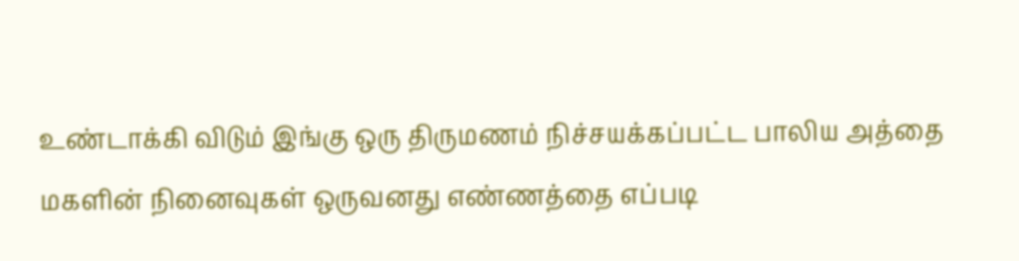உண்டாக்கி விடும் இங்கு ஒரு திருமணம் நிச்சயக்கப்பட்ட பாலிய அத்தை மகளின் நினைவுகள் ஒருவனது எண்ணத்தை எப்படி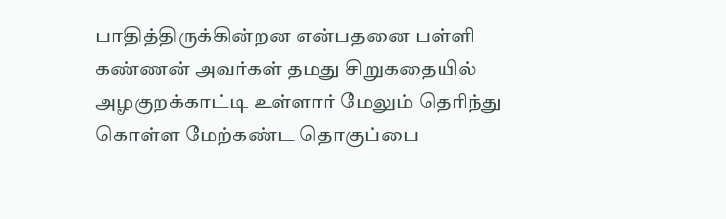பாதித்திருக்கின்றன என்பதனை பள்ளி கண்ணன் அவர்கள் தமது சிறுகதையில் அழகுறக்காட்டி உள்ளார் மேலும் தெரிந்து கொள்ள மேற்கண்ட தொகுப்பை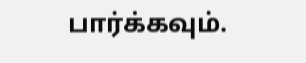பார்க்கவும்.